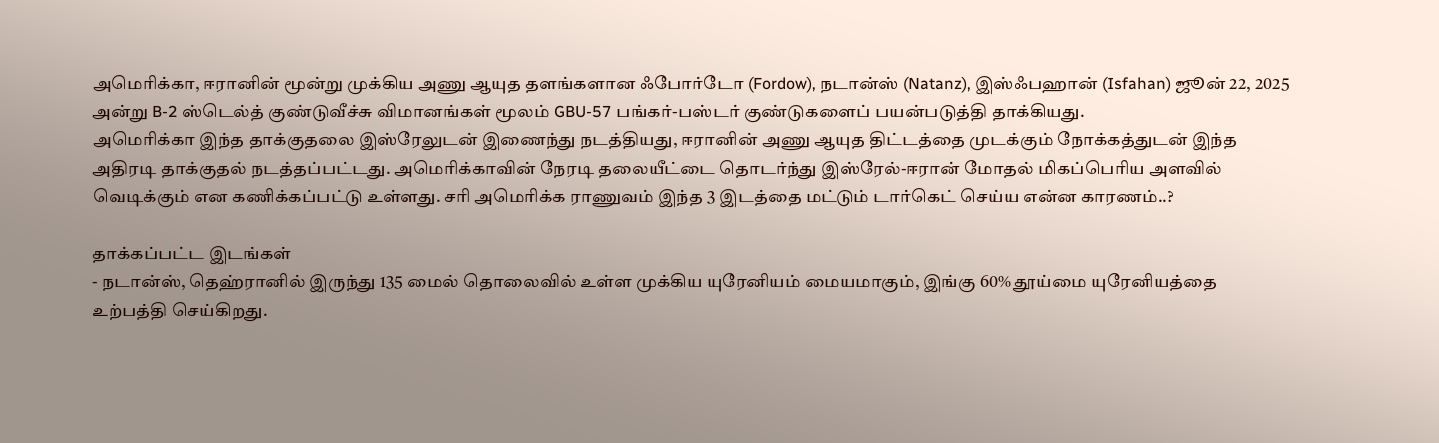அமெரிக்கா, ஈரானின் மூன்று முக்கிய அணு ஆயுத தளங்களான ஃபோர்டோ (Fordow), நடான்ஸ் (Natanz), இஸ்ஃபஹான் (Isfahan) ஜூன் 22, 2025 அன்று B-2 ஸ்டெல்த் குண்டுவீச்சு விமானங்கள் மூலம் GBU-57 பங்கர்-பஸ்டர் குண்டுகளைப் பயன்படுத்தி தாக்கியது.
அமெரிக்கா இந்த தாக்குதலை இஸ்ரேலுடன் இணைந்து நடத்தியது, ஈரானின் அணு ஆயுத திட்டத்தை முடக்கும் நோக்கத்துடன் இந்த அதிரடி தாக்குதல் நடத்தப்பட்டது. அமெரிக்காவின் நேரடி தலையீட்டை தொடர்ந்து இஸ்ரேல்-ஈரான் மோதல் மிகப்பெரிய அளவில் வெடிக்கும் என கணிக்கப்பட்டு உள்ளது. சரி அமெரிக்க ராணுவம் இந்த 3 இடத்தை மட்டும் டார்கெட் செய்ய என்ன காரணம்..?

தாக்கப்பட்ட இடங்கள்
- நடான்ஸ், தெஹ்ரானில் இருந்து 135 மைல் தொலைவில் உள்ள முக்கிய யுரேனியம் மையமாகும், இங்கு 60% தூய்மை யுரேனியத்தை உற்பத்தி செய்கிறது.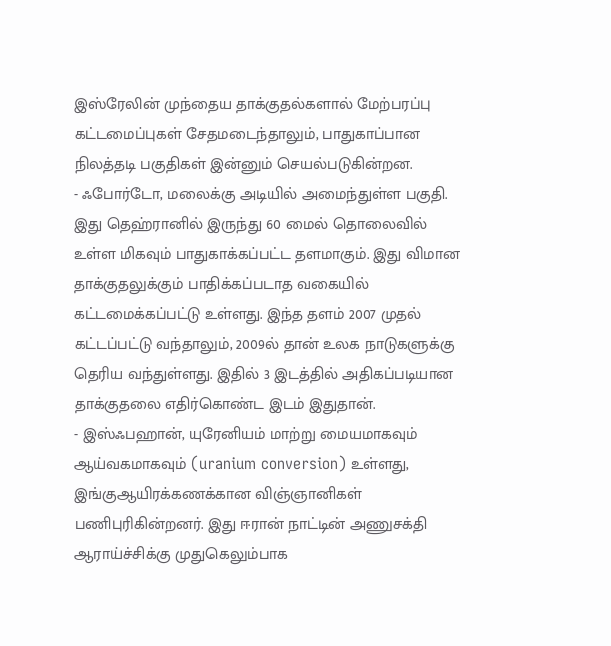இஸ்ரேலின் முந்தைய தாக்குதல்களால் மேற்பரப்பு கட்டமைப்புகள் சேதமடைந்தாலும், பாதுகாப்பான நிலத்தடி பகுதிகள் இன்னும் செயல்படுகின்றன.
- ஃபோர்டோ, மலைக்கு அடியில் அமைந்துள்ள பகுதி. இது தெஹ்ரானில் இருந்து 60 மைல் தொலைவில் உள்ள மிகவும் பாதுகாக்கப்பட்ட தளமாகும். இது விமான தாக்குதலுக்கும் பாதிக்கப்படாத வகையில் கட்டமைக்கப்பட்டு உள்ளது. இந்த தளம் 2007 முதல் கட்டப்பட்டு வந்தாலும், 2009ல் தான் உலக நாடுகளுக்கு தெரிய வந்துள்ளது. இதில் 3 இடத்தில் அதிகப்படியான தாக்குதலை எதிர்கொண்ட இடம் இதுதான்.
- இஸ்ஃபஹான், யுரேனியம் மாற்று மையமாகவும் ஆய்வகமாகவும் (uranium conversion) உள்ளது, இங்குஆயிரக்கணக்கான விஞ்ஞானிகள் பணிபுரிகின்றனர். இது ஈரான் நாட்டின் அணுசக்தி ஆராய்ச்சிக்கு முதுகெலும்பாக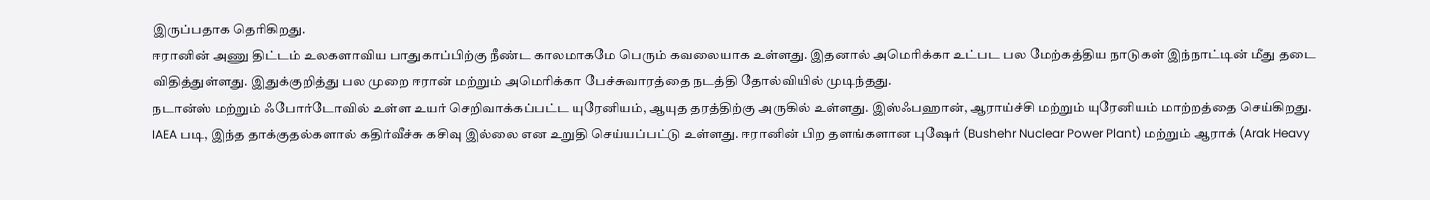இருப்பதாக தெரிகிறது.
ஈரானின் அணு திட்டம் உலகளாவிய பாதுகாப்பிற்கு நீண்ட காலமாகமே பெரும் கவலையாக உள்ளது. இதனால் அமெரிக்கா உட்பட பல மேற்கத்திய நாடுகள் இந்நாட்டின் மீது தடை விதித்துள்ளது. இதுக்குறித்து பல முறை ஈரான் மற்றும் அமெரிக்கா பேச்சுவாரத்தை நடத்தி தோல்வியில் முடிந்தது.
நடான்ஸ் மற்றும் ஃபோர்டோவில் உள்ள உயர் செறிவாக்கப்பட்ட யுரேனியம், ஆயுத தரத்திற்கு அருகில் உள்ளது. இஸ்ஃபஹான், ஆராய்ச்சி மற்றும் யுரேனியம் மாற்றத்தை செய்கிறது. IAEA படி, இந்த தாக்குதல்களால் கதிர்வீச்சு கசிவு இல்லை என உறுதி செய்யப்பட்டு உள்ளது. ஈரானின் பிற தளங்களான புஷேர் (Bushehr Nuclear Power Plant) மற்றும் ஆராக் (Arak Heavy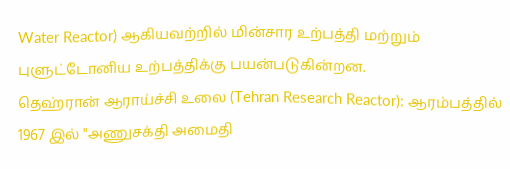Water Reactor) ஆகியவற்றில் மின்சார உற்பத்தி மற்றும் புளுட்டோனிய உற்பத்திக்கு பயன்படுகின்றன.
தெஹ்ரான் ஆராய்ச்சி உலை (Tehran Research Reactor): ஆரம்பத்தில் 1967 இல் "அணுசக்தி அமைதி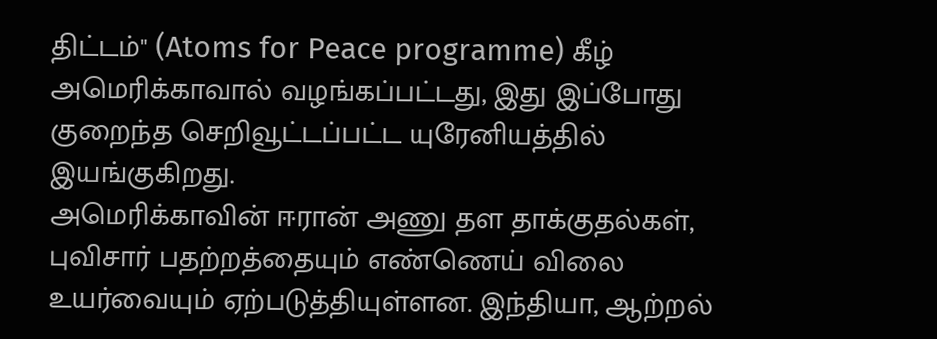திட்டம்" (Atoms for Peace programme) கீழ் அமெரிக்காவால் வழங்கப்பட்டது, இது இப்போது குறைந்த செறிவூட்டப்பட்ட யுரேனியத்தில் இயங்குகிறது.
அமெரிக்காவின் ஈரான் அணு தள தாக்குதல்கள், புவிசார் பதற்றத்தையும் எண்ணெய் விலை உயர்வையும் ஏற்படுத்தியுள்ளன. இந்தியா, ஆற்றல்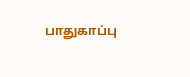பாதுகாப்பு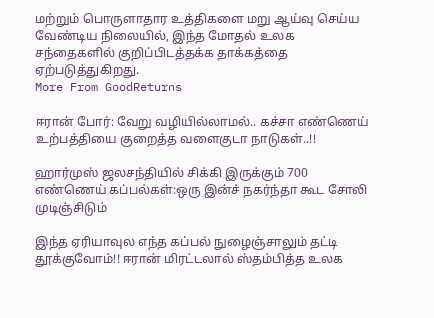மற்றும் பொருளாதார உத்திகளை மறு ஆய்வு செய்ய வேண்டிய நிலையில், இந்த மோதல் உலக சந்தைகளில் குறிப்பிடத்தக்க தாக்கத்தை ஏற்படுத்துகிறது.
More From GoodReturns

ஈரான் போர்: வேறு வழியில்லாமல்.. கச்சா எண்ணெய் உற்பத்தியை குறைத்த வளைகுடா நாடுகள்..!!

ஹார்முஸ் ஜலசந்தியில் சிக்கி இருக்கும் 700 எண்ணெய் கப்பல்கள்:ஒரு இன்ச் நகர்ந்தா கூட சோலி முடிஞ்சிடும்

இந்த ஏரியாவுல எந்த கப்பல் நுழைஞ்சாலும் தட்டி தூக்குவோம்!! ஈரான் மிரட்டலால் ஸ்தம்பித்த உலக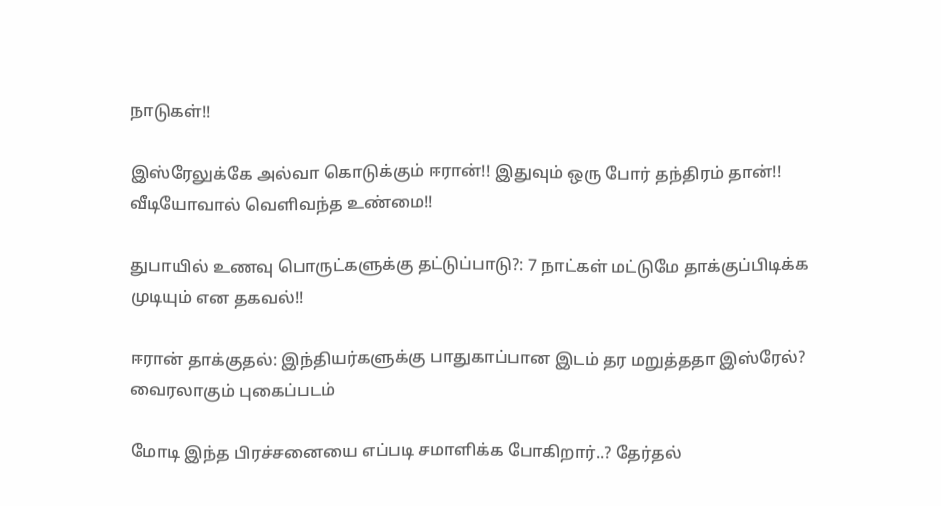நாடுகள்!!

இஸ்ரேலுக்கே அல்வா கொடுக்கும் ஈரான்!! இதுவும் ஒரு போர் தந்திரம் தான்!! வீடியோவால் வெளிவந்த உண்மை!!

துபாயில் உணவு பொருட்களுக்கு தட்டுப்பாடு?: 7 நாட்கள் மட்டுமே தாக்குப்பிடிக்க முடியும் என தகவல்!!

ஈரான் தாக்குதல்: இந்தியர்களுக்கு பாதுகாப்பான இடம் தர மறுத்ததா இஸ்ரேல்? வைரலாகும் புகைப்படம்

மோடி இந்த பிரச்சனையை எப்படி சமாளிக்க போகிறார்..? தேர்தல்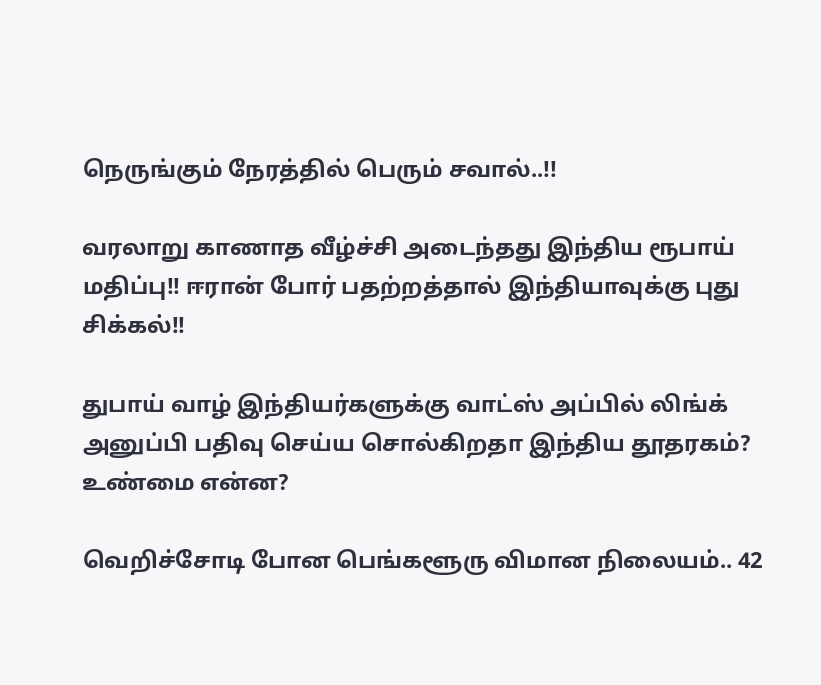நெருங்கும் நேரத்தில் பெரும் சவால்..!!

வரலாறு காணாத வீழ்ச்சி அடைந்தது இந்திய ரூபாய் மதிப்பு!! ஈரான் போர் பதற்றத்தால் இந்தியாவுக்கு புது சிக்கல்!!

துபாய் வாழ் இந்தியர்களுக்கு வாட்ஸ் அப்பில் லிங்க் அனுப்பி பதிவு செய்ய சொல்கிறதா இந்திய தூதரகம்? உண்மை என்ன?

வெறிச்சோடி போன பெங்களூரு விமான நிலையம்.. 42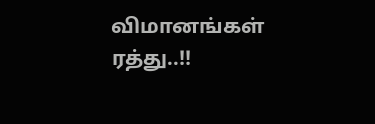விமானங்கள் ரத்து..!!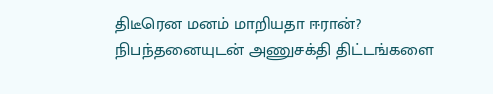திடீரென மனம் மாறியதா ஈரான்? நிபந்தனையுடன் அணுசக்தி திட்டங்களை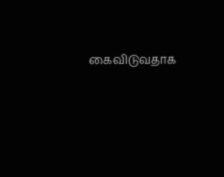கைவிடுவதாக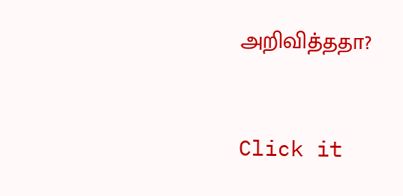அறிவித்ததா?



Click it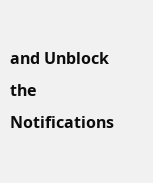and Unblock the Notifications